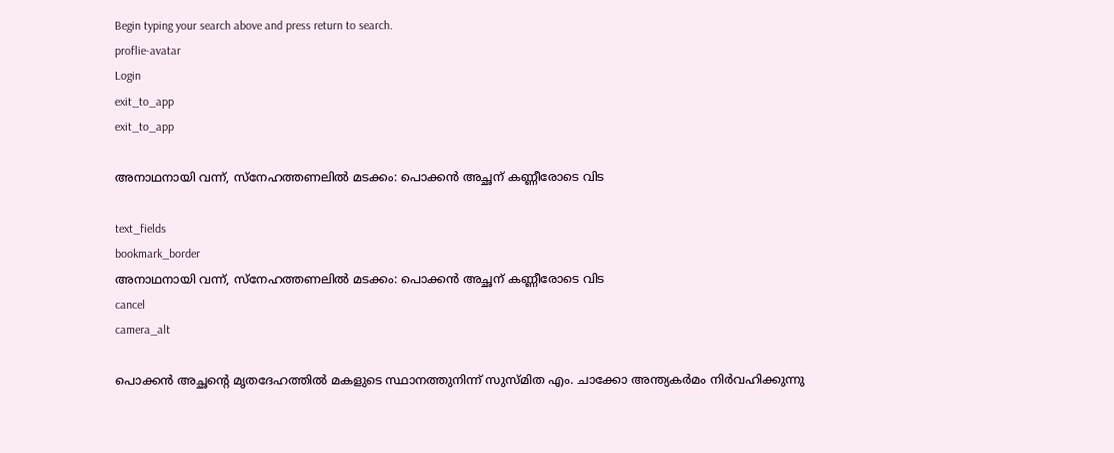Begin typing your search above and press return to search.
proflie-avatar
Login
exit_to_app
exit_to_app

അനാഥനായി വന്ന്, സ്‌നേഹത്തണലിൽ മടക്കം: പൊക്കൻ അച്ഛന് കണ്ണീരോടെ വിട

text_fields
bookmark_border
അനാഥനായി വന്ന്, സ്‌നേഹത്തണലിൽ മടക്കം: പൊക്കൻ അച്ഛന് കണ്ണീരോടെ വിട
cancel
camera_alt

പൊക്കൻ അച്ഛന്റെ മൃതദേഹത്തിൽ മകളുടെ സ്ഥാനത്തുനിന്ന് സുസ്മിത എം. ചാക്കോ അന്ത്യകർമം നിർവഹിക്കുന്നു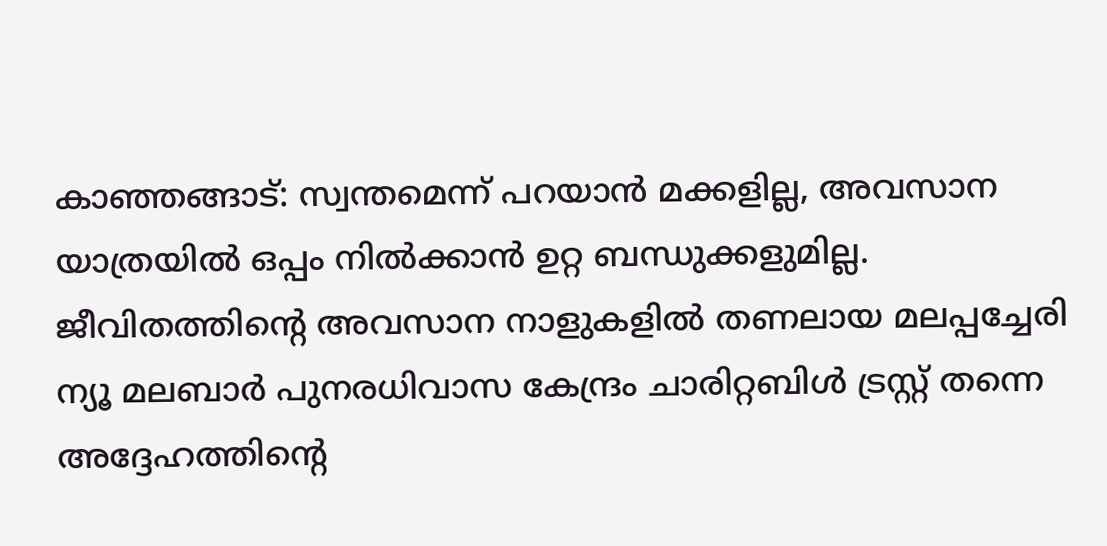കാഞ്ഞങ്ങാട്: സ്വന്തമെന്ന് പറയാൻ മക്കളില്ല, അവസാന യാത്രയിൽ ഒപ്പം നിൽക്കാൻ ഉറ്റ ബന്ധുക്കളുമില്ല. ജീവിതത്തിന്റെ അവസാന നാളുകളിൽ തണലായ മലപ്പച്ചേരി ന്യൂ മലബാർ പുനരധിവാസ കേന്ദ്രം ചാരിറ്റബിൾ ട്രസ്റ്റ് തന്നെ അദ്ദേഹത്തിന്റെ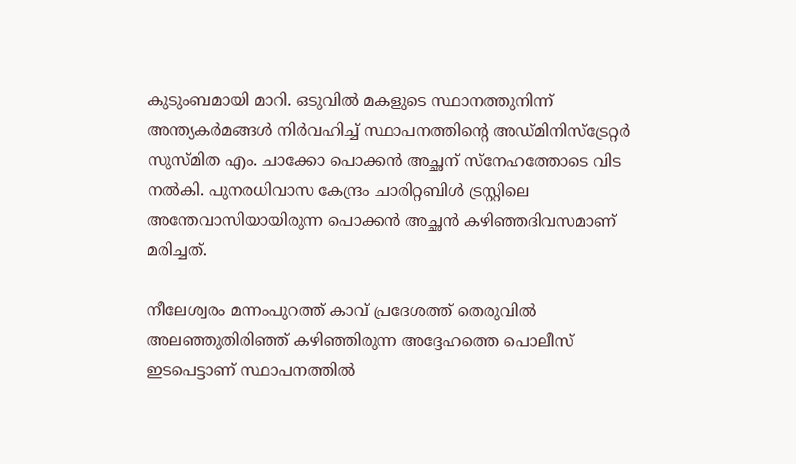കുടുംബമായി മാറി. ഒടുവിൽ മകളുടെ സ്ഥാനത്തുനിന്ന് അന്ത്യകർമങ്ങൾ നിർവഹിച്ച് സ്ഥാപനത്തിന്റെ അഡ്മിനിസ്ട്രേറ്റർ സുസ്മിത എം. ചാക്കോ പൊക്കൻ അച്ഛന് സ്നേഹത്തോടെ വിട നൽകി. പുനരധിവാസ കേന്ദ്രം ചാരിറ്റബിൾ ട്രസ്റ്റിലെ അന്തേവാസിയായിരുന്ന പൊക്കൻ അച്ഛൻ കഴിഞ്ഞദിവസമാണ് മരിച്ചത്.

നീലേശ്വരം മന്നംപുറത്ത് കാവ് പ്രദേശത്ത് തെരുവിൽ അലഞ്ഞുതിരിഞ്ഞ് കഴിഞ്ഞിരുന്ന അദ്ദേഹത്തെ പൊലീസ് ഇടപെട്ടാണ് സ്ഥാപനത്തിൽ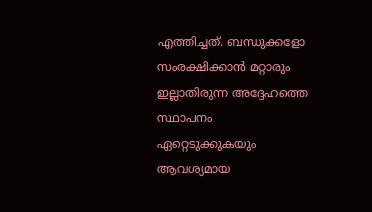എത്തിച്ചത്. ബന്ധുക്കളോ സംരക്ഷിക്കാൻ മറ്റാരും ഇല്ലാതിരുന്ന അദ്ദേഹത്തെ സ്ഥാപനം ഏറ്റെടുക്കുകയും ആവശ്യമായ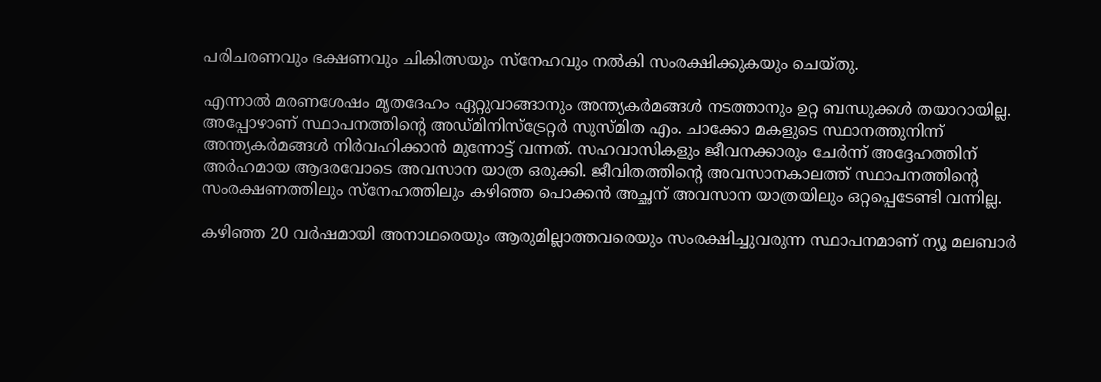പരിചരണവും ഭക്ഷണവും ചികിത്സയും സ്നേഹവും നൽകി സംരക്ഷിക്കുകയും ചെയ്തു.

എന്നാൽ മരണശേഷം മൃതദേഹം ഏറ്റുവാങ്ങാനും അന്ത്യകർമങ്ങൾ നടത്താനും ഉറ്റ ബന്ധുക്കൾ തയാറായില്ല. അപ്പോഴാണ് സ്ഥാപനത്തിന്റെ അഡ്മിനിസ്ട്രേറ്റർ സുസ്മിത എം. ചാക്കോ മകളുടെ സ്ഥാനത്തുനിന്ന് അന്ത്യകർമങ്ങൾ നിർവഹിക്കാൻ മുന്നോട്ട് വന്നത്. സഹവാസികളും ജീവനക്കാരും ചേർന്ന് അദ്ദേഹത്തിന് അർഹമായ ആദരവോടെ അവസാന യാത്ര ഒരുക്കി. ജീവിതത്തിന്റെ അവസാനകാലത്ത് സ്ഥാപനത്തിന്റെ സംരക്ഷണത്തിലും സ്നേഹത്തിലും കഴിഞ്ഞ പൊക്കൻ അച്ഛന് അവസാന യാത്രയിലും ഒറ്റപ്പെടേണ്ടി വന്നില്ല.

കഴിഞ്ഞ 20 വർഷമായി അനാഥരെയും ആരുമില്ലാത്തവരെയും സംരക്ഷിച്ചുവരുന്ന സ്ഥാപനമാണ് ന്യൂ മലബാർ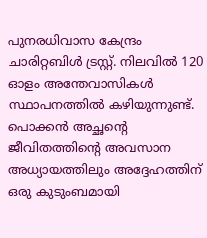പുനരധിവാസ കേന്ദ്രം ചാരിറ്റബിൾ ട്രസ്റ്റ്. നിലവിൽ 120 ഓളം അന്തേവാസികൾ സ്ഥാപനത്തിൽ കഴിയുന്നുണ്ട്. പൊക്കൻ അച്ഛന്റെ ജീവിതത്തിന്റെ അവസാന അധ്യായത്തിലും അദ്ദേഹത്തിന് ഒരു കുടുംബമായി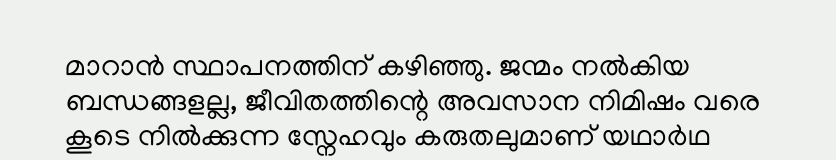മാറാൻ സ്ഥാപനത്തിന് കഴിഞ്ഞു. ജന്മം നൽകിയ ബന്ധങ്ങളല്ല, ജീവിതത്തിന്റെ അവസാന നിമിഷം വരെ കൂടെ നിൽക്കുന്ന സ്നേഹവും കരുതലുമാണ് യഥാർഥ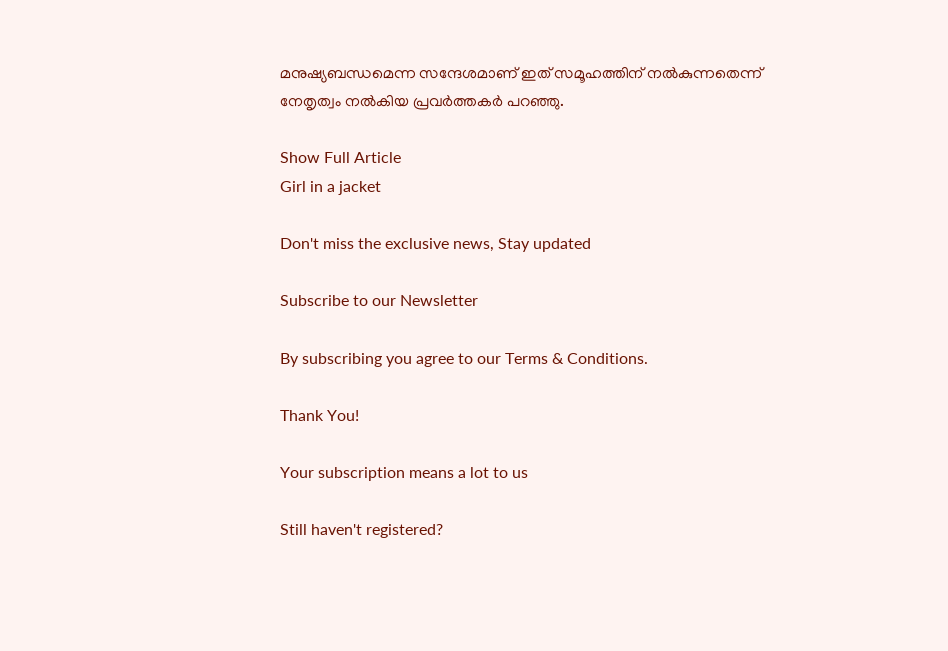മനുഷ്യബന്ധമെന്ന സന്ദേശമാണ് ഇത് സമൂഹത്തിന് നൽകുന്നതെന്ന് നേതൃത്വം നൽകിയ പ്രവർത്തകർ പറഞ്ഞു.

Show Full Article
Girl in a jacket

Don't miss the exclusive news, Stay updated

Subscribe to our Newsletter

By subscribing you agree to our Terms & Conditions.

Thank You!

Your subscription means a lot to us

Still haven't registered?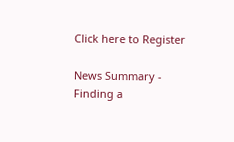Click here to Register

News Summary - Finding a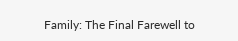Family: The Final Farewell to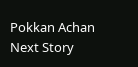Pokkan Achan
Next Story